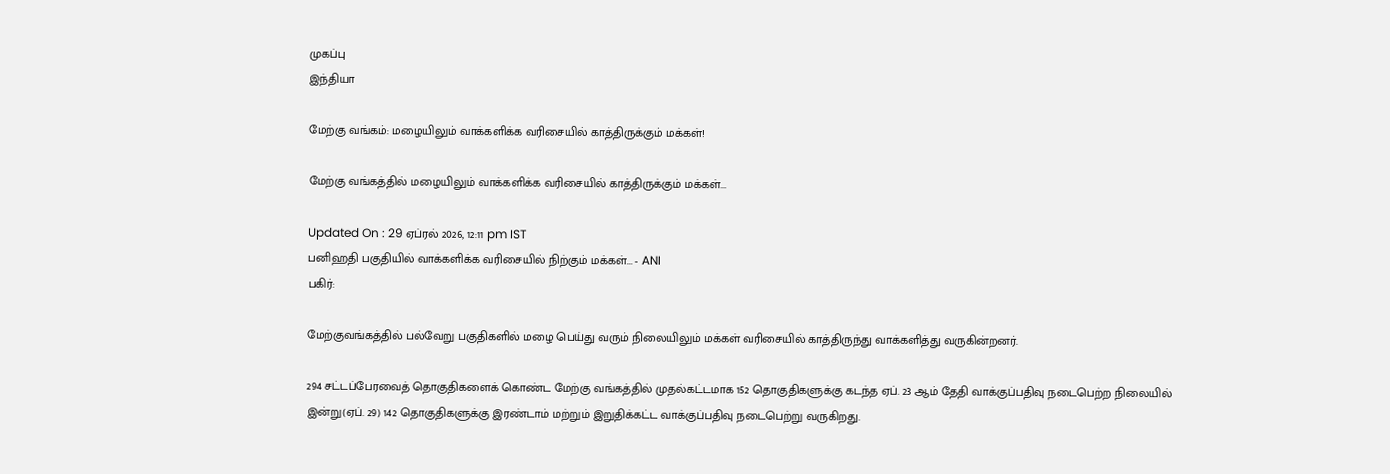முகப்பு
இந்தியா

மேற்கு வங்கம்: மழையிலும் வாக்களிக்க வரிசையில் காத்திருக்கும் மக்கள்!

மேற்கு வங்கத்தில் மழையிலும் வாக்களிக்க வரிசையில் காத்திருக்கும் மக்கள்...

Updated On : 29 ஏப்ரல் 2026, 12:11 pm IST
பனிஹதி பகுதியில் வாக்களிக்க வரிசையில் நிற்கும் மக்கள்... - ANI
பகிர்:

மேற்குவங்கத்தில் பல்வேறு பகுதிகளில் மழை பெய்து வரும் நிலையிலும் மக்கள் வரிசையில் காத்திருந்து வாக்களித்து வருகின்றனர்.

294 சட்டப்பேரவைத் தொகுதிகளைக் கொண்ட மேற்கு வங்கத்தில் முதல்கட்டமாக 152 தொகுதிகளுக்கு கடந்த ஏப். 23 ஆம் தேதி வாக்குப்பதிவு நடைபெற்ற நிலையில் இன்று(ஏப். 29) 142 தொகுதிகளுக்கு இரண்டாம் மற்றும் இறுதிக்கட்ட வாக்குப்பதிவு நடைபெற்று வருகிறது.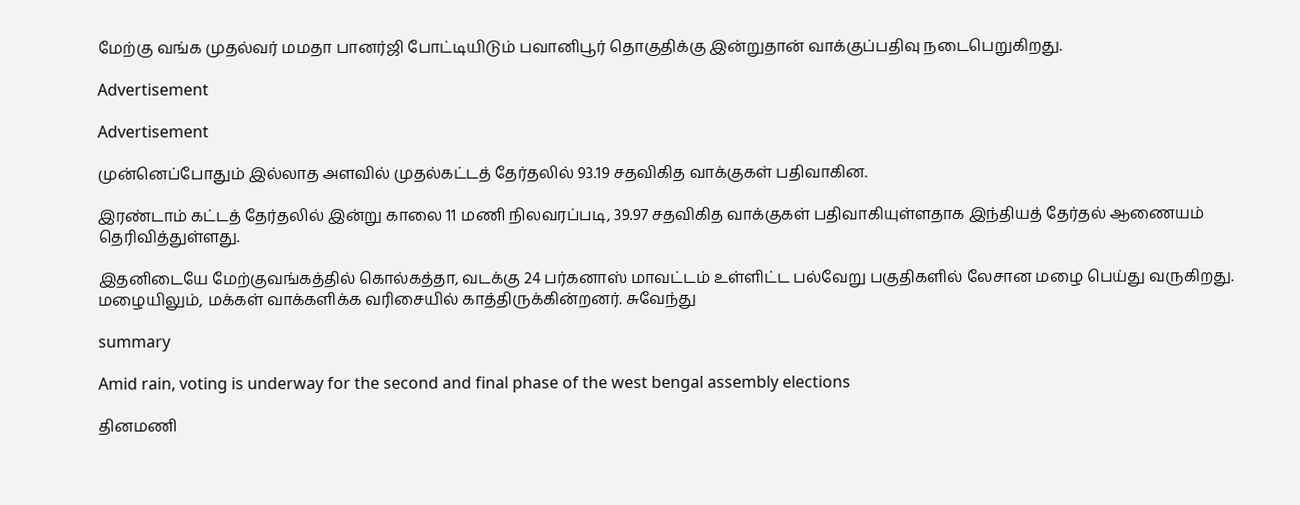மேற்கு வங்க முதல்வர் மமதா பானர்ஜி போட்டியிடும் பவானிபூர் தொகுதிக்கு இன்றுதான் வாக்குப்பதிவு நடைபெறுகிறது.

Advertisement

Advertisement

முன்னெப்போதும் இல்லாத அளவில் முதல்கட்டத் தேர்தலில் 93.19 சதவிகித வாக்குகள் பதிவாகின.

இரண்டாம் கட்டத் தேர்தலில் இன்று காலை 11 மணி நிலவரப்படி, 39.97 சதவிகித வாக்குகள் பதிவாகியுள்ளதாக இந்தியத் தேர்தல் ஆணையம் தெரிவித்துள்ளது.

இதனிடையே மேற்குவங்கத்தில் கொல்கத்தா, வடக்கு 24 பர்கனாஸ் மாவட்டம் உள்ளிட்ட பல்வேறு பகுதிகளில் லேசான மழை பெய்து வருகிறது. மழையிலும், மக்கள் வாக்களிக்க வரிசையில் காத்திருக்கின்றனர். சுவேந்து

summary

Amid rain, voting is underway for the second and final phase of the west bengal assembly elections

தினமணி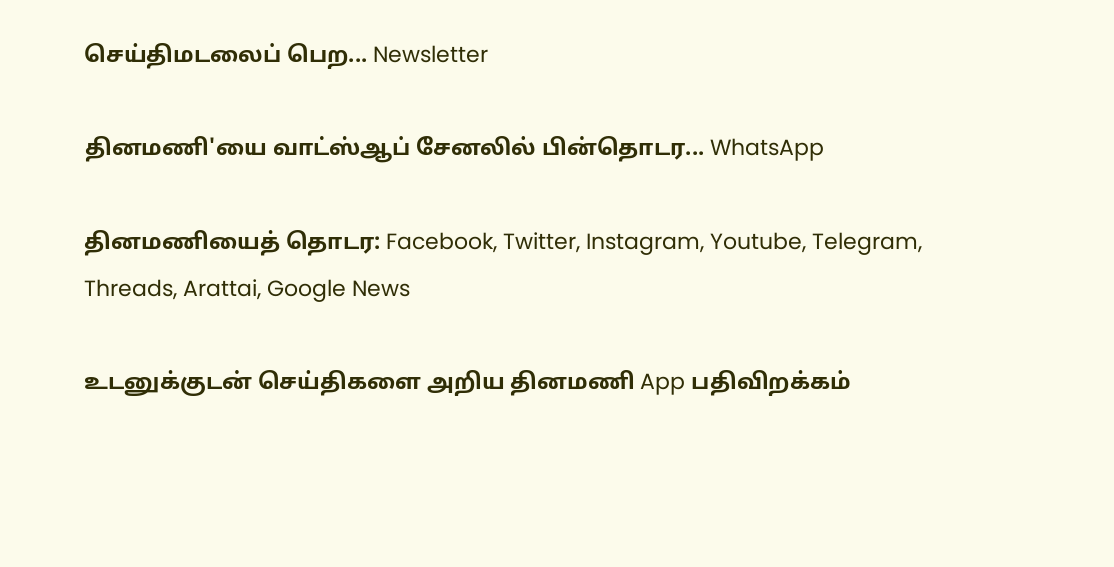செய்திமடலைப் பெற... Newsletter

தினமணி'யை வாட்ஸ்ஆப் சேனலில் பின்தொடர... WhatsApp

தினமணியைத் தொடர: Facebook, Twitter, Instagram, Youtube, Telegram, Threads, Arattai, Google News

உடனுக்குடன் செய்திகளை அறிய தினமணி App பதிவிறக்கம்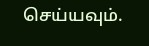செய்யவும்.